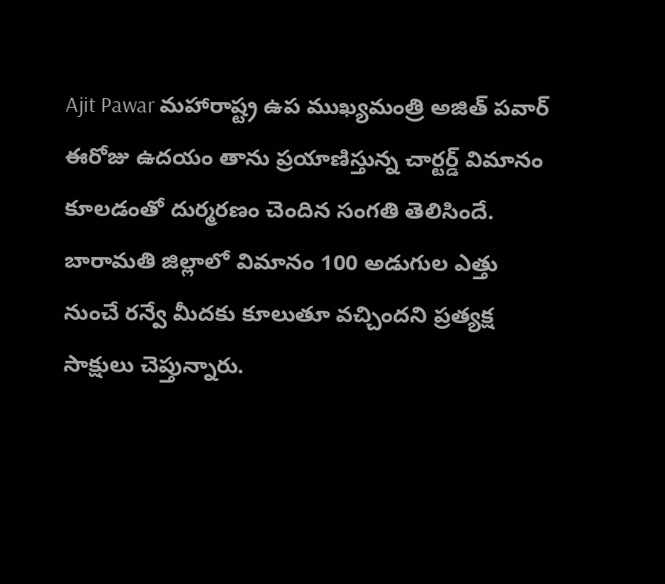Ajit Pawar మహారాష్ట్ర ఉప ముఖ్యమంత్రి అజిత్ పవార్ ఈరోజు ఉదయం తాను ప్రయాణిస్తున్న చార్టర్డ్ విమానం కూలడంతో దుర్మరణం చెందిన సంగతి తెలిసిందే.
బారామతి జిల్లాలో విమానం 100 అడుగుల ఎత్తు నుంచే రన్వే మీదకు కూలుతూ వచ్చిందని ప్రత్యక్ష సాక్షులు చెప్తున్నారు.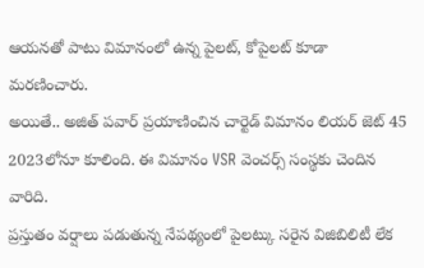ఆయనతో పాటు విమానంలో ఉన్న పైలట్, కోపైలట్ కూడా మరణించారు.
అయితే.. అజిత్ పవార్ ప్రయాణించిన చార్టెడ్ విమానం లియర్ జెట్ 45 2023లోనూ కూలింది. ఈ విమానం VSR వెంచర్స్ సంస్థకు చెందిన వారిది.
ప్రస్తుతం వర్షాలు పడుతున్న నేపథ్యంలో పైలట్కు సరైన విజిబిలిటీ లేక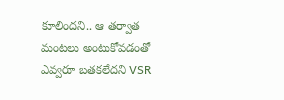కూలిందని.. ఆ తర్వాత మంటలు అంటుకోవడంతో ఎవ్వరూ బతకలేదని VSR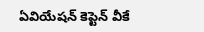ఏవియేషన్ కెప్టెన్ వీకే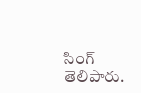సింగ్ తెలిపారు.